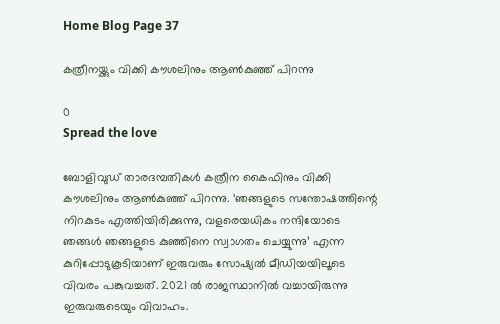Home Blog Page 37

കത്രീനയ്ക്കും വിക്കി കൗശലിനും ആൺകുഞ്ഞ് പിറന്നു

0
Spread the love

ബോളിവുഡ് താരദമ്പതികൾ കത്രീന കൈഫിനും വിക്കി കൗശലിനും ആൺകുഞ്ഞ് പിറന്നു. ‘ഞങ്ങളുടെ സന്തോഷത്തിന്റെ നിറകുടം എത്തിയിരിക്കുന്നു, വളരെയധികം നന്ദിയോടെ ഞങ്ങൾ ഞങ്ങളുടെ കുഞ്ഞിനെ സ്വാഗതം ചെയ്യുന്നു’ എന്ന കുറിപ്പോടുകൂടിയാണ് ഇരുവരും സോഷ്യൽ മീഡിയയിലൂടെ വിവരം പങ്കുവച്ചത്. 2021 ൽ രാജസ്ഥാനിൽ വച്ചായിരുന്നു ഇരുവരുടെയും വിവാഹം.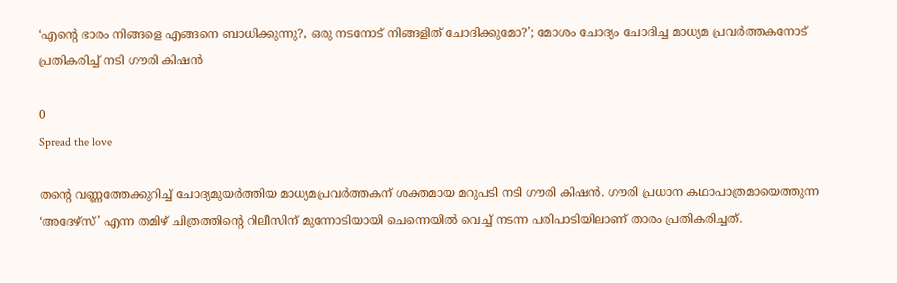‘എന്റെ ഭാരം നിങ്ങളെ എങ്ങനെ ബാധിക്കുന്നു?, ഒരു നടനോട് നിങ്ങളിത് ചോദിക്കുമോ?’; മോശം ചോദ്യം ചോദിച്ച മാധ്യമ പ്രവർത്തകനോട് പ്രതികരിച്ച് നടി ഗൗരി കിഷൻ

0
Spread the love

തന്റെ വണ്ണത്തേക്കുറിച്ച് ചോദ്യമുയർത്തിയ മാധ്യമപ്രവർത്തകന് ശക്തമായ മറുപടി നടി ഗൗരി കിഷൻ. ഗൗരി പ്രധാന കഥാപാത്രമായെത്തുന്ന ‘അദേഴ്സ്’ എന്ന തമിഴ് ചിത്രത്തിന്റെ റിലീസിന് മുന്നോടിയായി ചെന്നെയിൽ വെച്ച് നടന്ന പരിപാടിയിലാണ് താരം പ്രതികരിച്ചത്.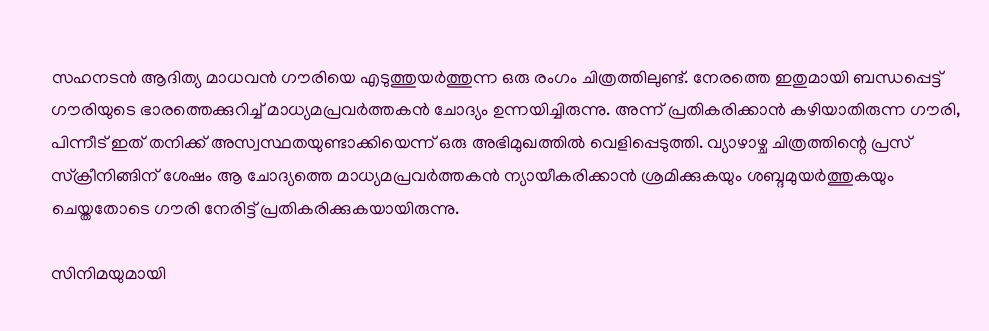സഹനടൻ ആദിത്യ മാധവൻ ഗൗരിയെ എടുത്തുയർത്തുന്ന ഒരു രംഗം ചിത്രത്തിലുണ്ട്. നേരത്തെ ഇതുമായി ബന്ധപ്പെട്ട് ഗൗരിയുടെ ഭാരത്തെക്കുറിച്ച് മാധ്യമപ്രവർത്തകൻ ചോദ്യം ഉന്നയിച്ചിരുന്നു. അന്ന് പ്രതികരിക്കാൻ കഴിയാതിരുന്ന ഗൗരി, പിന്നീട് ഇത് തനിക്ക് അസ്വസ്ഥതയുണ്ടാക്കിയെന്ന് ഒരു അഭിമുഖത്തിൽ വെളിപ്പെടുത്തി. വ്യാഴാഴ്ച ചിത്രത്തിന്റെ പ്രസ് സ്ക്രീനിങ്ങിന് ശേഷം ആ ചോദ്യത്തെ മാധ്യമപ്രവർത്തകൻ ന്യായീകരിക്കാൻ ശ്രമിക്കുകയും ശബ്ദമുയർത്തുകയും ചെയ്തതോടെ ഗൗരി നേരിട്ട് പ്രതികരിക്കുകയായിരുന്നു.

സിനിമയുമായി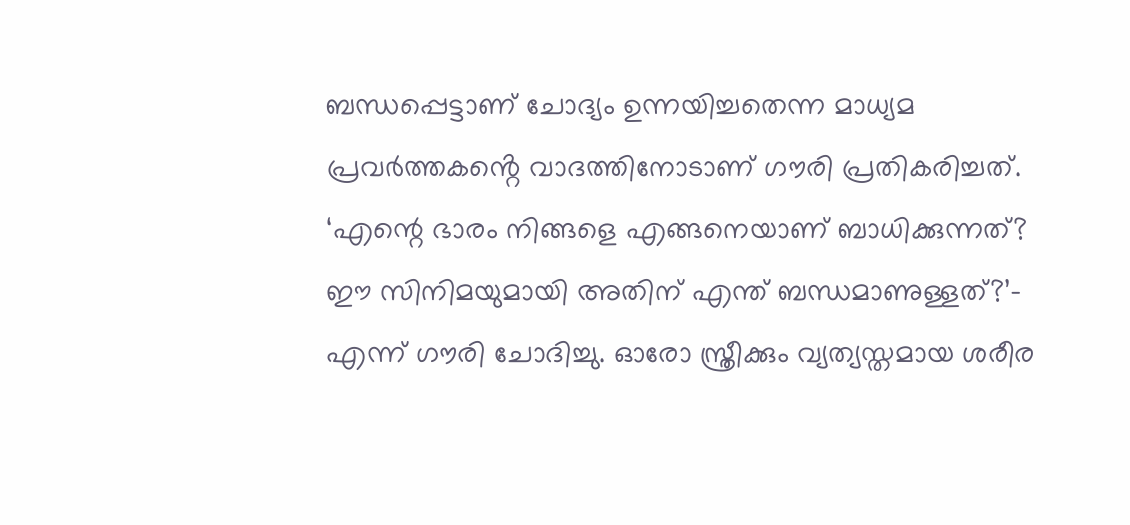ബന്ധപ്പെട്ടാണ് ചോദ്യം ഉന്നയിച്ചതെന്ന മാധ്യമ പ്രവർത്തകൻ്റെ വാദത്തിനോടാണ് ഗൗരി പ്രതികരിച്ചത്. ‘എന്റെ ഭാരം നിങ്ങളെ എങ്ങനെയാണ് ബാധിക്കുന്നത്? ഈ സിനിമയുമായി അതിന് എന്ത് ബന്ധമാണുള്ളത്?’- എന്ന് ഗൗരി ചോദിച്ചു. ഓരോ സ്ത്രീക്കും വ്യത്യസ്തമായ ശരീര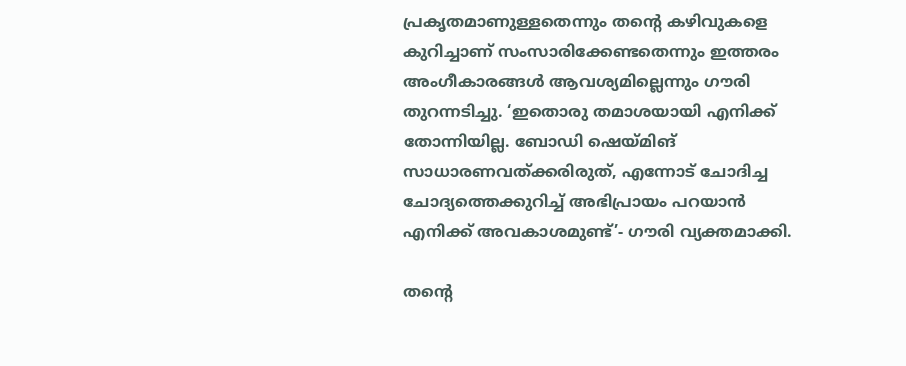പ്രകൃതമാണുള്ളതെന്നും തന്റെ കഴിവുകളെ കുറിച്ചാണ് സംസാരിക്കേണ്ടതെന്നും ഇത്തരം അംഗീകാരങ്ങൾ ആവശ്യമില്ലെന്നും ഗൗരി തുറന്നടിച്ചു. ‘ഇതൊരു തമാശയായി എനിക്ക് തോന്നിയില്ല. ബോഡി ഷെയ്മിങ് സാധാരണവത്ക്കരിരുത്, എന്നോട് ചോദിച്ച ചോദ്യത്തെക്കുറിച്ച് അഭിപ്രായം പറയാൻ എനിക്ക് അവകാശമുണ്ട്’- ഗൗരി വ്യക്തമാക്കി.

തന്റെ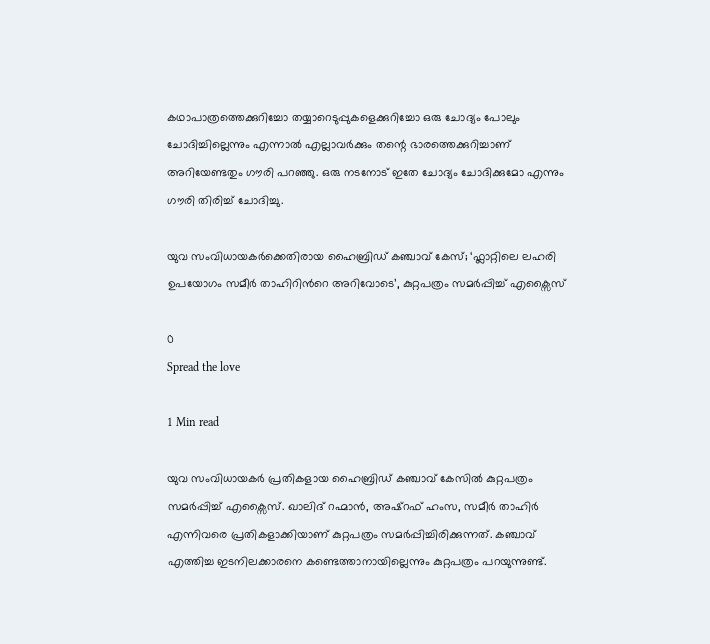കഥാപാത്രത്തെക്കുറിച്ചോ തയ്യാറെടുപ്പുകളെക്കുറിച്ചോ ഒരു ചോദ്യം പോലും ചോദിച്ചില്ലെന്നും എന്നാൽ എല്ലാവർക്കും തന്റെ ഭാരത്തെക്കുറിച്ചാണ് അറിയേണ്ടതും ഗൗരി പറഞ്ഞു. ഒരു നടനോട് ഇതേ ചോദ്യം ചോദിക്കുമോ എന്നും ഗൗരി തിരിച്ച് ചോദിച്ചു.

യുവ സംവിധായകർക്കെതിരായ ഹൈബ്രിഡ് കഞ്ചാവ് കേസ്; ‘ഫ്ലാറ്റിലെ ലഹരി ഉപയോഗം സമീർ താഹിറിന്‍റെ അറിവോടെ’, കുറ്റപത്രം സമർപ്പിച്ച് എക്സൈസ്

0
Spread the love

1 Min read

യുവ സംവിധായകർ പ്രതികളായ ഹൈബ്രിഡ് കഞ്ചാവ് കേസിൽ കുറ്റപത്രം സമർപ്പിച്ച് എക്സൈസ്. ഖാലിദ് റഹ്മാൻ, അഷ്റഫ് ഹംസ, സമീർ താഹിർ എന്നിവരെ പ്രതികളാക്കിയാണ് കുറ്റപത്രം സമര്‍പ്പിച്ചിരിക്കുന്നത്. കഞ്ചാവ് എത്തിച്ച ഇടനിലക്കാരനെ കണ്ടെത്താനായില്ലെന്നും കുറ്റപത്രം പറയുന്നുണ്ട്.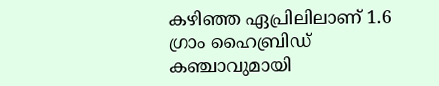കഴിഞ്ഞ ഏപ്രിലിലാണ് 1.6 ഗ്രാം ഹൈബ്രിഡ് കഞ്ചാവുമായി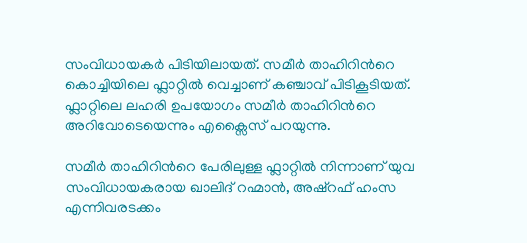സംവിധായകർ പിടിയിലായത്. സമീർ താഹിറിന്‍റെ കൊച്ചിയിലെ ഫ്ലാറ്റിൽ വെച്ചാണ് കഞ്ചാവ് പിടികൂടിയത്. ഫ്ലാറ്റിലെ ലഹരി ഉപയോഗം സമീർ താഹിറിന്‍റെ അറിവോടെയെന്നും എക്സൈസ് പറയുന്നു.

സമീര്‍ താഹിറിന്‍റെ പേരിലുള്ള ഫ്ലാറ്റിൽ നിന്നാണ് യുവ സംവിധായകരായ ഖാലിദ് റഹ്മാൻ, അഷ്റഫ് ഹംസ എന്നിവരടക്കം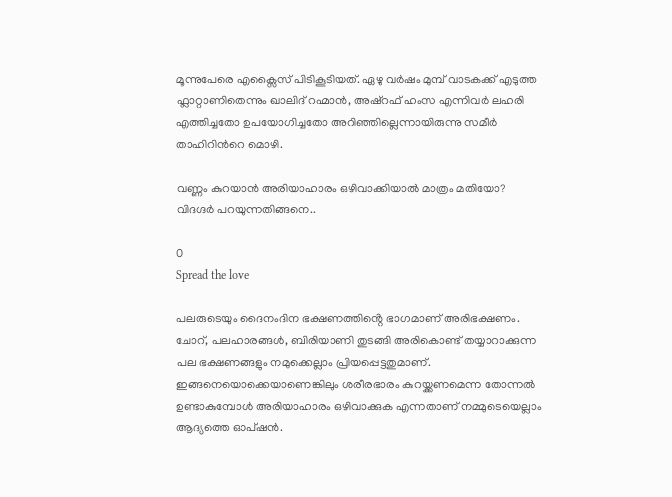മൂന്നുപേരെ എക്സൈസ് പിടികൂടിയത്. ഏഴു വര്‍ഷം മുമ്പ് വാടകക്ക് എടുത്ത ഫ്ലാറ്റാണിതെന്നും ഖാലിദ് റഹ്മാൻ, അഷ്‌റഫ്‌ ഹംസ എന്നിവർ ലഹരി എത്തിച്ചതോ ഉപയോഗിച്ചതോ അറിഞ്ഞില്ലെന്നായിരുന്നു സമീര്‍ താഹിറിന്‍റെ മൊഴി.

വണ്ണം കുറയാൻ അരിയാഹാരം ഒഴിവാക്കിയാൽ മാത്രം മതിയോ? വിദഗ്ദർ പറയുന്നതിങ്ങനെ..

0
Spread the love

പലരുടെയും ദൈനംദിന ഭക്ഷണത്തിൻ്റെ ഭാഗമാണ് അരിഭക്ഷണം. ചോറ്, പലഹാരങ്ങള്‍, ബിരിയാണി തുടങ്ങി അരികൊണ്ട് തയ്യാറാക്കുന്ന പല ഭക്ഷണങ്ങളും നമുക്കെല്ലാം പ്രിയപ്പെട്ടതുമാണ്. ഇങ്ങനെയൊക്കെയാണെങ്കിലും ശരീരഭാരം കുറയ്ക്കണമെന്ന തോന്നല്‍ ഉണ്ടാകുമ്പോള്‍ അരിയാഹാരം ഒഴിവാക്കുക എന്നതാണ് നമ്മുടെയെല്ലാം ആദ്യത്തെ ഓപ്ഷന്‍.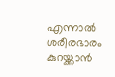എന്നാല്‍ ശരീരഭാരം കുറയ്ക്കാന്‍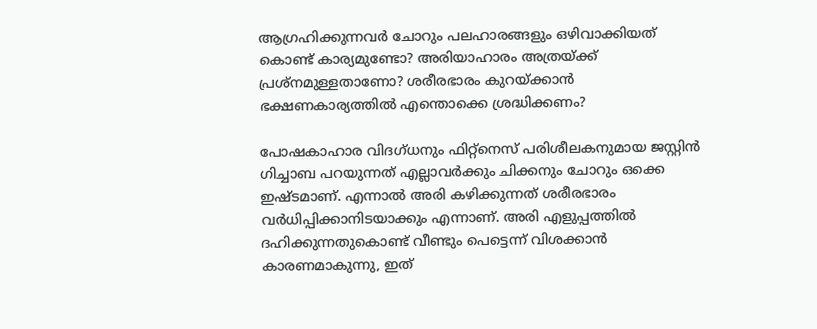ആഗ്രഹിക്കുന്നവര്‍ ചോറും പലഹാരങ്ങളും ഒഴിവാക്കിയത് കൊണ്ട് കാര്യമുണ്ടോ? അരിയാഹാരം അത്രയ്ക്ക് പ്രശ്‌നമുള്ളതാണോ? ശരീരഭാരം കുറയ്ക്കാന്‍ ഭക്ഷണകാര്യത്തില്‍ എന്തൊക്കെ ശ്രദ്ധിക്കണം?

പോഷകാഹാര വിദഗ്ധനും ഫിറ്റ്‌നെസ് പരിശീലകനുമായ ജസ്റ്റിന്‍ ഗിച്ചാബ പറയുന്നത് എല്ലാവര്‍ക്കും ചിക്കനും ചോറും ഒക്കെ ഇഷ്ടമാണ്. എന്നാല്‍ അരി കഴിക്കുന്നത് ശരീരഭാരം വര്‍ധിപ്പിക്കാനിടയാക്കും എന്നാണ്. അരി എളുപ്പത്തില്‍ ദഹിക്കുന്നതുകൊണ്ട് വീണ്ടും പെട്ടെന്ന് വിശക്കാന്‍ കാരണമാകുന്നു, ഇത്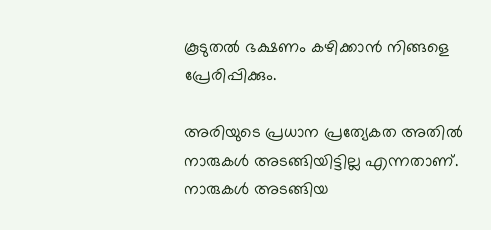കൂടുതല്‍ ഭക്ഷണം കഴിക്കാന്‍ നിങ്ങളെ പ്രേരിപ്പിക്കും.

അരിയുടെ പ്രധാന പ്രത്യേകത അതില്‍ നാരുകള്‍ അടങ്ങിയിട്ടില്ല എന്നതാണ്. നാരുകള്‍ അടങ്ങിയ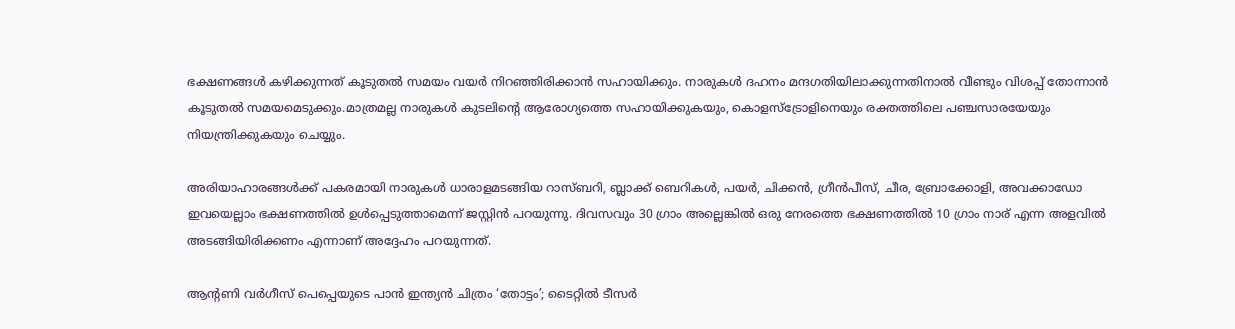ഭക്ഷണങ്ങള്‍ കഴിക്കുന്നത് കൂടുതല്‍ സമയം വയര്‍ നിറഞ്ഞിരിക്കാന്‍ സഹായിക്കും. നാരുകള്‍ ദഹനം മന്ദഗതിയിലാക്കുന്നതിനാല്‍ വീണ്ടും വിശപ്പ് തോന്നാന്‍ കൂടുതല്‍ സമയമെടുക്കും.മാത്രമല്ല നാരുകള്‍ കുടലിന്റെ ആരോഗ്യത്തെ സഹായിക്കുകയും, കൊളസ്‌ട്രോളിനെയും രക്തത്തിലെ പഞ്ചസാരയേയും നിയന്ത്രിക്കുകയും ചെയ്യും.

അരിയാഹാരങ്ങള്‍ക്ക് പകരമായി നാരുകള്‍ ധാരാളമടങ്ങിയ റാസ്ബറി, ബ്ലാക്ക് ബെറികള്‍, പയര്‍, ചിക്കന്‍, ഗ്രീന്‍പീസ്, ചീര, ബ്രോക്കോളി, അവക്കാഡോ ഇവയെല്ലാം ഭക്ഷണത്തില്‍ ഉള്‍പ്പെടുത്താമെന്ന് ജസ്റ്റിന്‍ പറയുന്നു. ദിവസവും 30 ഗ്രാം അല്ലെങ്കില്‍ ഒരു നേരത്തെ ഭക്ഷണത്തില്‍ 10 ഗ്രാം നാര് എന്ന അളവില്‍ അടങ്ങിയിരിക്കണം എന്നാണ് അദ്ദേഹം പറയുന്നത്.

ആന്റണി വർഗീസ് പെപ്പെയുടെ പാൻ ഇന്ത്യൻ ചിത്രം ‘തോട്ടം’; ടൈറ്റിൽ ടീസർ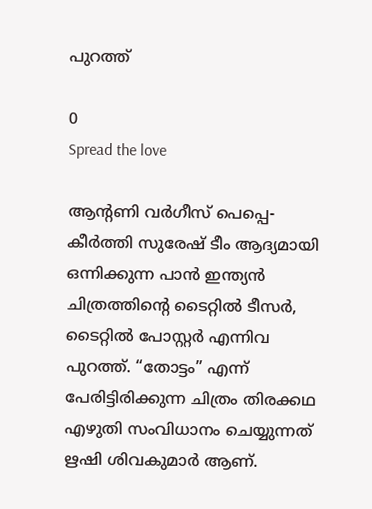പുറത്ത്

0
Spread the love

ആന്റണി വർഗീസ് പെപ്പെ- കീർത്തി സുരേഷ് ടീം ആദ്യമായി ഒന്നിക്കുന്ന പാൻ ഇന്ത്യൻ ചിത്രത്തിന്റെ ടൈറ്റിൽ ടീസർ, ടൈറ്റിൽ പോസ്റ്റർ എന്നിവ പുറത്ത്. “തോട്ടം” എന്ന് പേരിട്ടിരിക്കുന്ന ചിത്രം തിരക്കഥ എഴുതി സംവിധാനം ചെയ്യുന്നത് ഋഷി ശിവകുമാർ ആണ്.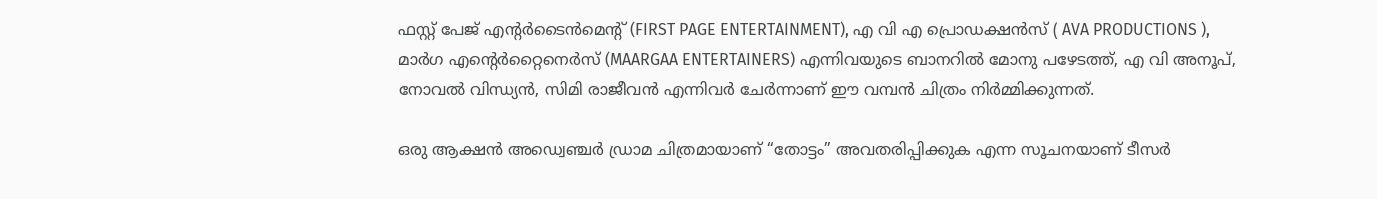ഫസ്റ്റ് പേജ് എന്റർടൈൻമെന്റ് (FIRST PAGE ENTERTAINMENT), എ വി എ പ്രൊഡക്ഷൻസ് ( AVA PRODUCTIONS ), മാർഗ എന്റെർറ്റൈനെർസ് (MAARGAA ENTERTAINERS) എന്നിവയുടെ ബാനറിൽ മോനു പഴേടത്ത്, എ വി അനൂപ്, നോവൽ വിന്ധ്യൻ, സിമി രാജീവൻ എന്നിവർ ചേർന്നാണ് ഈ വമ്പൻ ചിത്രം നിർമ്മിക്കുന്നത്.

ഒരു ആക്ഷൻ അഡ്വെഞ്ചർ ഡ്രാമ ചിത്രമായാണ് “തോട്ടം” അവതരിപ്പിക്കുക എന്ന സൂചനയാണ് ടീസർ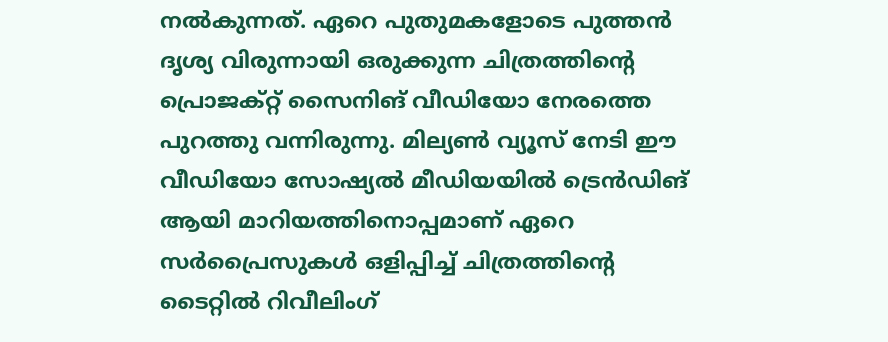നൽകുന്നത്. ഏറെ പുതുമകളോടെ പുത്തൻ ദൃശ്യ വിരുന്നായി ഒരുക്കുന്ന ചിത്രത്തിന്റെ പ്രൊജക്റ്റ് സൈനിങ്‌ വീഡിയോ നേരത്തെ പുറത്തു വന്നിരുന്നു. മില്യൺ വ്യൂസ് നേടി ഈ വീഡിയോ സോഷ്യൽ മീഡിയയിൽ ട്രെൻഡിങ് ആയി മാറിയത്തിനൊപ്പമാണ് ഏറെ സർപ്രൈസുകൾ ഒളിപ്പിച്ച് ചിത്രത്തിന്റെ ടൈറ്റിൽ റിവീലിംഗ്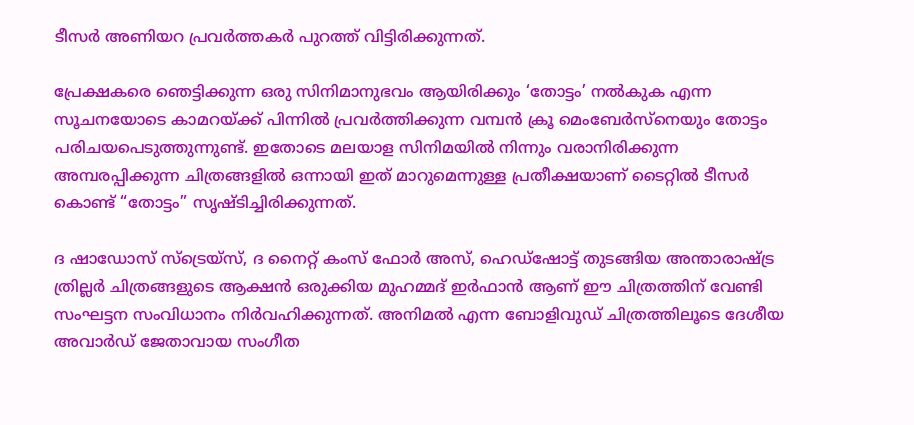ടീസർ അണിയറ പ്രവർത്തകർ പുറത്ത് വിട്ടിരിക്കുന്നത്.

പ്രേക്ഷകരെ ഞെട്ടിക്കുന്ന ഒരു സിനിമാനുഭവം ആയിരിക്കും ‘തോട്ടം’ നൽകുക എന്ന സൂചനയോടെ കാമറയ്‌ക്ക് പിന്നിൽ പ്രവർത്തിക്കുന്ന വമ്പൻ ക്രൂ മെംബേർസ്നെയും തോട്ടം പരിചയപെടുത്തുന്നുണ്ട്. ഇതോടെ മലയാള സിനിമയിൽ നിന്നും വരാനിരിക്കുന്ന അമ്പരപ്പിക്കുന്ന ചിത്രങ്ങളിൽ ഒന്നായി ഇത് മാറുമെന്നുള്ള പ്രതീക്ഷയാണ് ടൈറ്റിൽ ടീസർ കൊണ്ട് “തോട്ടം” സൃഷ്ടിച്ചിരിക്കുന്നത്.

ദ ഷാഡോസ് സ്‌ട്രെയ്‌സ്, ദ നൈറ്റ് കംസ് ഫോർ അസ്, ഹെഡ്ഷോട്ട് തുടങ്ങിയ അന്താരാഷ്ട്ര ത്രില്ലർ ചിത്രങ്ങളുടെ ആക്ഷൻ ഒരുക്കിയ മുഹമ്മദ് ഇർഫാൻ ആണ് ഈ ചിത്രത്തിന് വേണ്ടി സംഘട്ടന സംവിധാനം നിർവഹിക്കുന്നത്. അനിമൽ എന്ന ബോളിവുഡ് ചിത്രത്തിലൂടെ ദേശീയ അവാർഡ് ജേതാവായ സംഗീത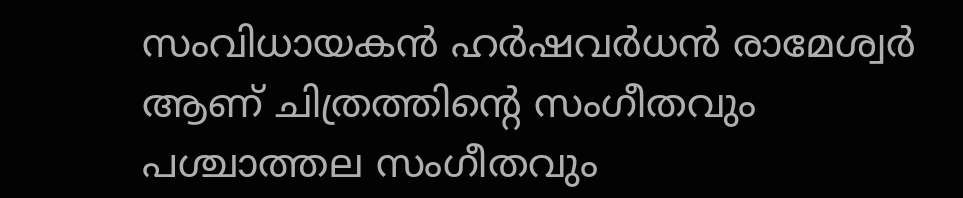സംവിധായകൻ ഹർഷവർധൻ രാമേശ്വർ ആണ് ചിത്രത്തിന്റെ സംഗീതവും പശ്ചാത്തല സംഗീതവും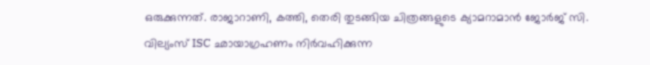ഒരുക്കുന്നത്. രാജാറാണി, കത്തി, തെരി തുടങ്ങിയ ചിത്രങ്ങളുടെ ക്യാമറാമാൻ ജോർജ് സി. വില്യംസ് ISC ഛായാഗ്രഹണം നിർവഹിക്കുന്ന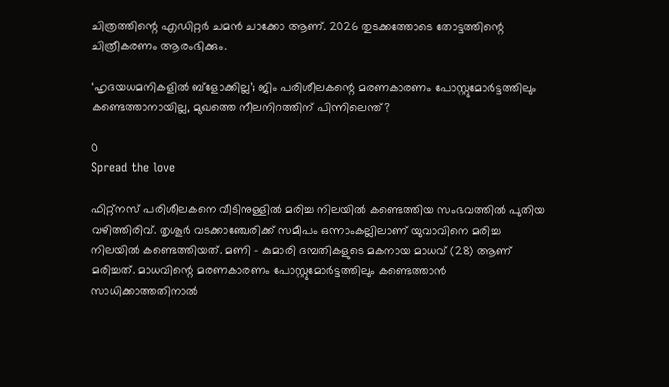ചിത്രത്തിന്റെ എഡിറ്റർ ചമൻ ചാക്കോ ആണ്. 2026 തുടക്കത്തോടെ തോട്ടത്തിന്റെ ചിത്രീകരണം ആരംഭിക്കും.

‘ഹൃദയധമനികളിൽ ബ്ളോക്കില്ല’; ജിം പരിശീലകന്റെ മരണകാരണം പോസ്റ്റുമോർട്ടത്തിലും കണ്ടെത്താനായില്ല, മുഖത്തെ നീലനിറത്തിന് പിന്നിലെന്ത്?

0
Spread the love

ഫിറ്റ്‌നസ് പരിശീലകനെ വീടിനുള്ളിൽ മരിച്ച നിലയിൽ കണ്ടെത്തിയ സംഭവത്തിൽ പുതിയ വഴിത്തിരിവ്. തൃശൂർ വടക്കാഞ്ചേരിക്ക് സമീപം ഒന്നാംകല്ലിലാണ് യുവാവിനെ മരിച്ച നിലയിൽ കണ്ടെത്തിയത്. മണി – കുമാരി ദമ്പതികളുടെ മകനായ മാധവ് (28) ആണ് മരിച്ചത്. മാധവിന്റെ മരണകാരണം പോസ്റ്റുമോർട്ടത്തിലും കണ്ടെത്താൻ സാധിക്കാത്തതിനാൽ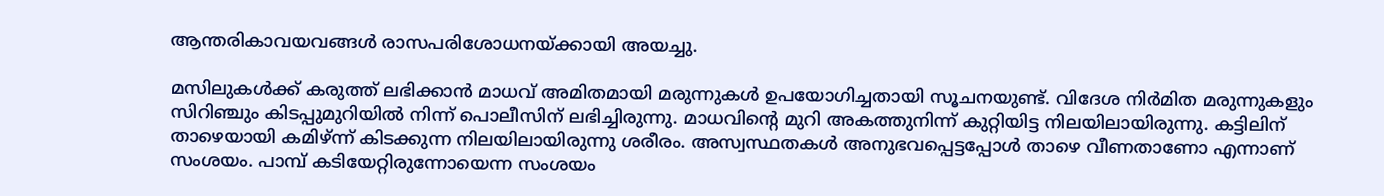ആന്തരികാവയവങ്ങൾ രാസപരിശോധനയ്ക്കായി അയച്ചു.

മസിലുകൾക്ക് കരുത്ത് ലഭിക്കാൻ മാധവ് അമിതമായി മരുന്നുകൾ ഉപയോഗിച്ചതായി സൂചനയുണ്ട്. വിദേശ നിർമിത മരുന്നുകളും സിറിഞ്ചും കിടപ്പുമുറിയിൽ നിന്ന് പൊലീസിന് ലഭിച്ചിരുന്നു. മാധവിന്റെ മുറി അകത്തുനിന്ന് കുറ്റിയിട്ട നിലയിലായിരുന്നു. കട്ടിലിന് താഴെയായി കമിഴ്‌ന്ന് കിടക്കുന്ന നിലയിലായിരുന്നു ശരീരം. അസ്വസ്ഥതകൾ അനുഭവപ്പെട്ടപ്പോൾ താഴെ വീണതാണോ എന്നാണ് സംശയം. പാമ്പ് കടിയേറ്റിരുന്നോയെന്ന സംശയം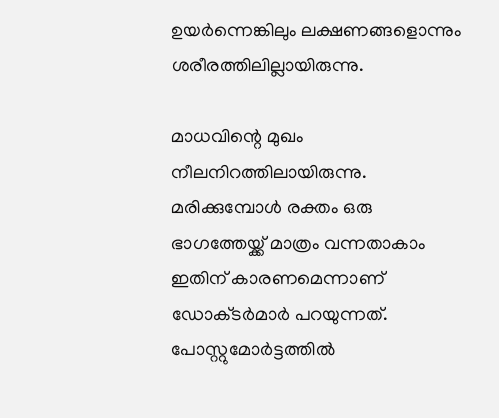ഉയർന്നെങ്കിലും ലക്ഷണങ്ങളൊന്നും ശരീരത്തിലില്ലായിരുന്നു.

മാധവിന്റെ മുഖം നീലനിറത്തിലായിരുന്നു. മരിക്കുമ്പോൾ രക്തം ഒരു ഭാഗത്തേയ്ക്ക് മാത്രം വന്നതാകാം ഇതിന് കാരണമെന്നാണ് ഡോക്‌ടർമാർ പറയുന്നത്. പോസ്റ്റുമോർട്ടത്തിൽ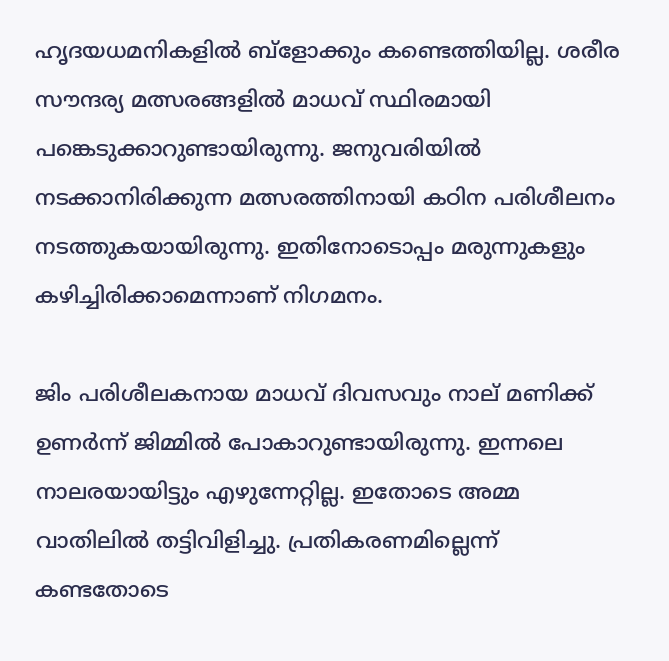ഹൃദയധമനികളിൽ ബ്ളോക്കും കണ്ടെത്തിയില്ല. ശരീര സൗന്ദര്യ മത്സരങ്ങളിൽ മാധവ് സ്ഥിരമായി പങ്കെടുക്കാറുണ്ടായിരുന്നു. ജനുവരിയിൽ നടക്കാനിരിക്കുന്ന മത്സരത്തിനായി കഠിന പരിശീലനം നടത്തുകയായിരുന്നു. ഇതിനോടൊപ്പം മരുന്നുകളും കഴിച്ചിരിക്കാമെന്നാണ് നിഗമനം.

ജിം പരിശീലകനായ മാധവ് ദിവസവും നാല് മണിക്ക് ഉണർന്ന് ജിമ്മിൽ പോകാറുണ്ടായിരുന്നു. ഇന്നലെ നാലരയായിട്ടും എഴുന്നേറ്റില്ല. ഇതോടെ അമ്മ വാതിലിൽ തട്ടിവിളിച്ചു. പ്രതികരണമില്ലെന്ന് കണ്ടതോടെ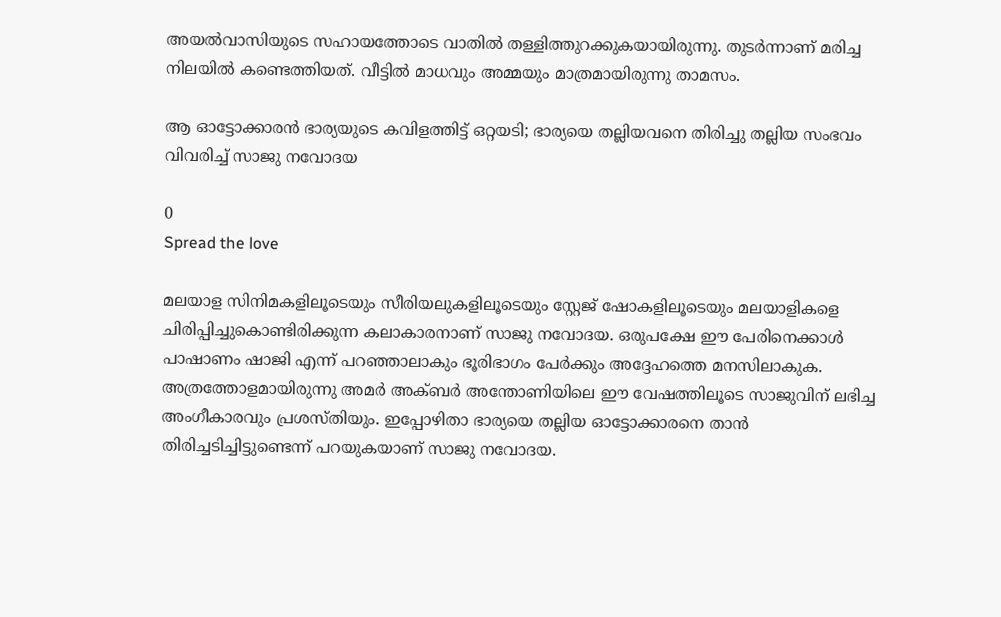അയൽവാസിയുടെ സഹായത്തോടെ വാതിൽ തള്ളിത്തുറക്കുകയായിരുന്നു. തുടർന്നാണ് മരിച്ച നിലയിൽ കണ്ടെത്തിയത്. വീട്ടിൽ മാധവും അമ്മയും മാത്രമായിരുന്നു താമസം.

ആ ഓട്ടോക്കാരൻ ഭാര്യയുടെ കവിളത്തിട്ട് ഒറ്റയടി; ഭാര്യയെ തല്ലിയവനെ തിരിച്ചു തല്ലിയ സംഭവം വിവരിച്ച് സാജു നവോദയ

0
Spread the love

മലയാള സിനിമകളിലൂടെയും സീരിയലുകളിലൂടെയും സ്റ്റേജ് ഷോകളിലൂടെയും മലയാളികളെ ചിരിപ്പിച്ചുകൊണ്ടിരിക്കുന്ന കലാകാരനാണ് സാജു നവോദയ. ഒരുപക്ഷേ ഈ പേരിനെക്കാൾ പാഷാണം ഷാജി എന്ന് പറഞ്ഞാലാകും ഭൂരിഭാഗം പേർക്കും അദ്ദേഹത്തെ മനസിലാകുക. അത്രത്തോളമായിരുന്നു അമർ അക്ബർ അന്തോണിയിലെ ഈ വേഷത്തിലൂടെ സാജുവിന് ലഭിച്ച അംഗീകാരവും പ്രശസ്തിയും. ഇപ്പോഴിതാ ഭാര്യയെ തല്ലിയ ഓട്ടോക്കാരനെ താൻ തിരിച്ചടിച്ചിട്ടുണ്ടെന്ന് പറയുകയാണ് സാജു നവോദയ.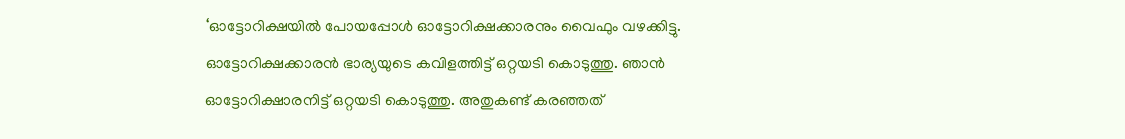‘ഓട്ടോറിക്ഷയിൽ പോയപ്പോൾ ഓട്ടോറിക്ഷക്കാരനും വൈഫും വഴക്കിട്ടു. ഓട്ടോറിക്ഷക്കാരൻ ഭാര്യയുടെ കവിളത്തിട്ട് ഒറ്റയടി കൊടുത്തു. ഞാൻ ഓട്ടോറിക്ഷാരനിട്ട് ഒറ്റയടി കൊടുത്തു. അതുകണ്ട് കരഞ്ഞത്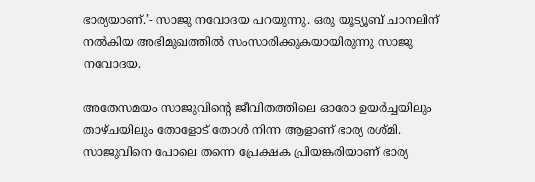ഭാര്യയാണ്.’- സാജു നവോദയ പറയുന്നു. ഒരു യൂട്യൂബ് ചാനലിന് നൽകിയ അഭിമുഖത്തിൽ സംസാരിക്കുകയായിരുന്നു സാജു നവോദയ.

അതേസമയം സാജുവിന്റെ ജീവിതത്തിലെ ഓരോ ഉയർച്ചയിലും താഴ്ചയിലും തോളോട് തോൾ നിന്ന ആളാണ് ഭാര്യ രശ്മി. സാജുവിനെ പോലെ തന്നെ പ്രേക്ഷക പ്രിയങ്കരിയാണ് ഭാര്യ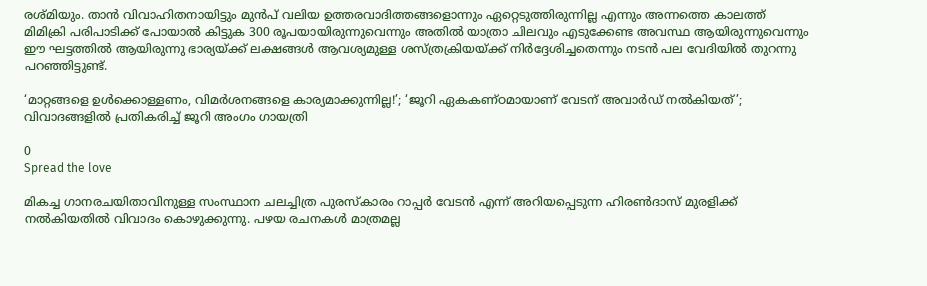രശ്മിയും. താൻ വിവാഹിതനായിട്ടും മുൻപ് വലിയ ഉത്തരവാദിത്തങ്ങളൊന്നും ഏറ്റെടുത്തിരുന്നില്ല എന്നും അന്നത്തെ കാലത്ത് മിമിക്രി പരിപാടിക്ക് പോയാൽ കിട്ടുക 300 രൂപയായിരുന്നുവെന്നും അതിൽ യാത്രാ ചിലവും എടുക്കേണ്ട അവസ്ഥ ആയിരുന്നുവെന്നും ഈ ഘട്ടത്തിൽ ആയിരുന്നു ഭാര്യയ്ക്ക് ലക്ഷങ്ങൾ ആവശ്യമുള്ള ശസ്ത്രക്രിയയ്ക്ക് നിർദ്ദേശിച്ചതെന്നും നടൻ പല വേദിയിൽ തുറന്നു പറഞ്ഞിട്ടുണ്ട്.

‘മാറ്റങ്ങളെ ഉൾക്കൊള്ളണം, വിമർശനങ്ങളെ കാര്യമാക്കുന്നില്ല!’; ‘ജൂറി ഏകകണ്ഠമായാണ് വേടന് അവാർഡ് നൽകിയത്’; വിവാദങ്ങളിൽ പ്രതികരിച്ച് ജൂറി അംഗം ഗായത്രി

0
Spread the love

മികച്ച ഗാനരചയിതാവിനുള്ള സംസ്ഥാന ചലച്ചിത്ര പുരസ്കാരം റാപ്പർ വേടൻ എന്ന് അറിയപ്പെ‌ടുന്ന ഹിരൺദാസ് മുരളിക്ക് നൽകിയതിൽ വിവാദം കൊഴുക്കുന്നു. പഴയ രചനകൾ മാത്രമല്ല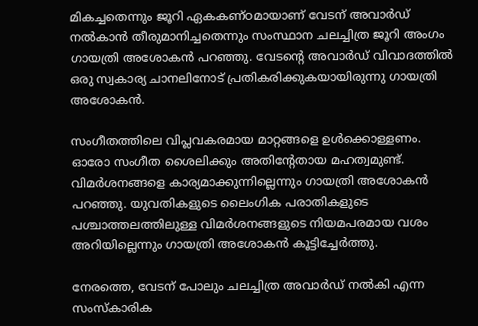മികച്ചതെന്നും ജൂറി ഏകകണ്ഠമായാണ് വേടന് അവാർഡ് നൽകാൻ തീരുമാനിച്ചതെന്നും സംസ്ഥാന ചലച്ചിത്ര ജൂറി അംഗം ഗായത്രി അശോകൻ പറഞ്ഞു. വേടൻ്റെ അവാർഡ് വിവാദത്തിൽ ഒരു സ്വകാര്യ ചാനലിനോട് പ്രതികരിക്കുകയായിരുന്നു ഗായത്രി അശോകൻ.

സംഗീതത്തിലെ വിപ്ലവകരമായ മാറ്റങ്ങളെ ഉൾക്കൊള്ളണം. ഓരോ സംഗീത ശൈലിക്കും അതിൻ്റേതായ മഹത്വമുണ്ട്. വിമർശനങ്ങളെ കാര്യമാക്കുന്നില്ലെന്നും ഗായത്രി അശോകൻ പറഞ്ഞു. യുവതികളുടെ ലൈംഗിക പരാതികളുടെ പശ്ചാത്തലത്തിലുള്ള വിമർശനങ്ങളുടെ നിയമപരമായ വശം അറിയില്ലെന്നും ഗായത്രി അശോകൻ കൂട്ടിച്ചേർത്തു.

നേരത്തെ, വേടന് പോലും ചലച്ചിത്ര അവാർഡ് നൽകി എന്ന സംസ്കാരിക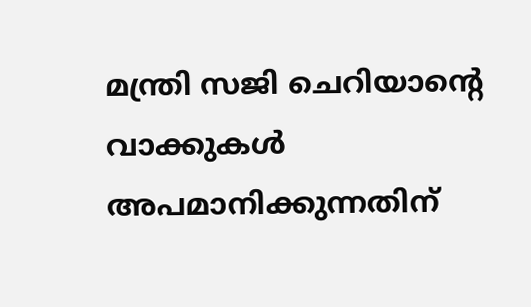മന്ത്രി സജി ചെറിയാന്‍റെ വാക്കുകൾ അപമാനിക്കുന്നതിന്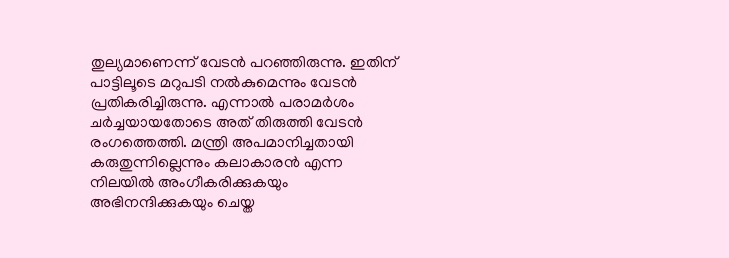തുല്യമാണെന്ന് വേടൻ പറഞ്ഞിരുന്നു. ഇതിന് പാട്ടിലൂടെ മറുപടി നൽകുമെന്നും വേടൻ പ്രതികരിച്ചിരുന്നു. എന്നാൽ പരാമർശം ചർച്ചയായതോടെ അത് തിരുത്തി വേടൻ രംഗത്തെത്തി. മന്ത്രി അപമാനിച്ചതായി കരുതുന്നില്ലെന്നും കലാകാരൻ എന്ന നിലയിൽ അംഗീകരിക്കുകയും അഭിനന്ദിക്കുകയും ചെയ്ത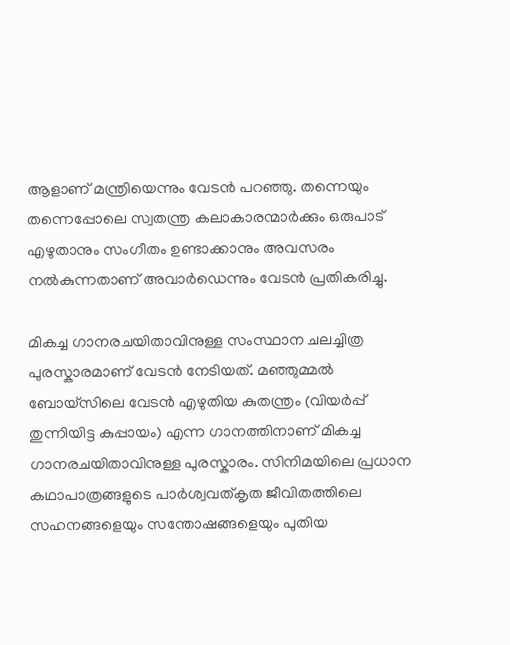ആളാണ്‌ മന്ത്രിയെന്നും വേടൻ പറഞ്ഞു. തന്നെയും തന്നെപ്പോലെ സ്വതന്ത്ര കലാകാരന്മാർക്കും ഒരുപാട് എഴുതാനും സംഗീതം ഉണ്ടാക്കാനും അവസരം നൽകുന്നതാണ് അവാർഡെന്നും വേടൻ പ്രതികരിച്ചു.

മികച്ച ഗാനരചയിതാവിനുള്ള സംസ്ഥാന ചലച്ചിത്ര പുരസ്കാരമാണ് വേടൻ നേടിയത്. മഞ്ഞുമ്മൽ ബോയ്സിലെ വേടൻ എഴുതിയ കുതന്ത്രം (വിയര്‍പ്പ് തുന്നിയിട്ട കുപ്പായം) എന്ന ഗാനത്തിനാണ് മികച്ച ഗാനരചയിതാവിനുള്ള പുരസ്കാരം. സിനിമയിലെ പ്രധാന കഥാപാത്രങ്ങളുടെ പാര്‍ശ്വവത്കൃത ജീവിതത്തിലെ സഹനങ്ങളെയും സന്തോഷങ്ങളെയും പുതിയ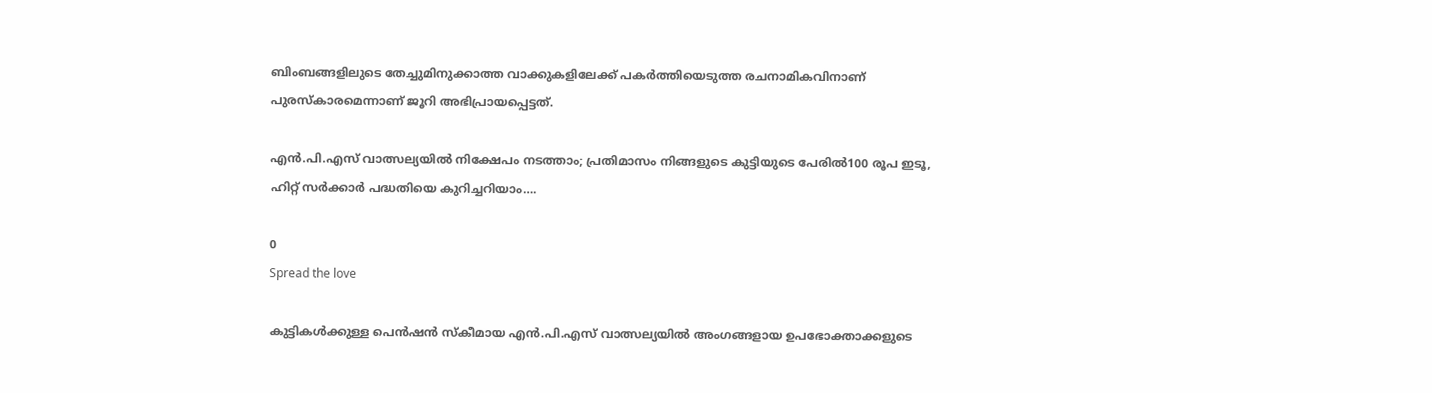ബിംബങ്ങളിലുടെ തേച്ചുമിനുക്കാത്ത വാക്കുകളിലേക്ക് പകര്‍ത്തിയെടുത്ത രചനാമികവിനാണ് പുരസ്കാരമെന്നാണ് ജൂറി അഭിപ്രായപ്പെട്ടത്.

എന്‍.പി.എസ് വാത്സല്യയില്‍ നിക്ഷേപം നടത്താം; പ്രതിമാസം നിങ്ങളുടെ കുട്ടിയുടെ പേരിൽ100 രൂപ ഇടൂ, ഹിറ്റ് സർക്കാർ പദ്ധതിയെ കുറിച്ചറിയാം….

0
Spread the love

കുട്ടികള്‍ക്കുള്ള പെന്‍ഷന്‍ സ്‌കീമായ എന്‍.പി.എസ് വാത്സല്യയില്‍ അംഗങ്ങളായ ഉപഭോക്താക്കളുടെ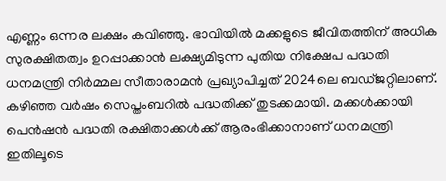എണ്ണം ഒന്നര ലക്ഷം കവിഞ്ഞു. ഭാവിയില്‍ മക്കളുടെ ജീവിതത്തിന് അധിക സുരക്ഷിതത്വം ഉറപ്പാക്കാന്‍ ലക്ഷ്യമിടുന്ന പുതിയ നിക്ഷേപ പദ്ധതി ധനമന്ത്രി നിര്‍മ്മല സീതാരാമന്‍ പ്രഖ്യാപിച്ചത് 2024ലെ ബഡ്ജറ്റിലാണ്. കഴിഞ്ഞ വര്‍ഷം സെപ്തംബറില്‍ പദ്ധതിക്ക് തുടക്കമായി. മക്കള്‍ക്കായി പെന്‍ഷന്‍ പദ്ധതി രക്ഷിതാക്കള്‍ക്ക് ആരംഭിക്കാനാണ് ധനമന്ത്രി ഇതിലൂടെ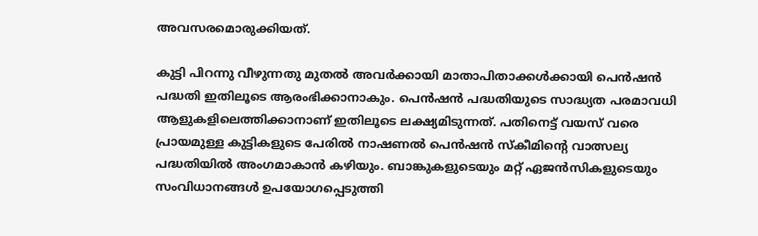അവസരമൊരുക്കിയത്.

കുട്ടി പിറന്നു വീഴുന്നതു മുതല്‍ അവര്‍ക്കായി മാതാപിതാക്കള്‍ക്കായി പെന്‍ഷന്‍ പദ്ധതി ഇതിലൂടെ ആരംഭിക്കാനാകും. പെന്‍ഷന്‍ പദ്ധതിയുടെ സാദ്ധ്യത പരമാവധി ആളുകളിലെത്തിക്കാനാണ് ഇതിലൂടെ ലക്ഷ്യമിടുന്നത്. പതിനെട്ട് വയസ് വരെ പ്രായമുള്ള കുട്ടികളുടെ പേരില്‍ നാഷണല്‍ പെന്‍ഷന്‍ സ്‌കീമിന്റെ വാത്സല്യ പദ്ധതിയില്‍ അംഗമാകാന്‍ കഴിയും. ബാങ്കുകളുടെയും മറ്റ് ഏജന്‍സികളുടെയും സംവിധാനങ്ങള്‍ ഉപയോഗപ്പെടുത്തി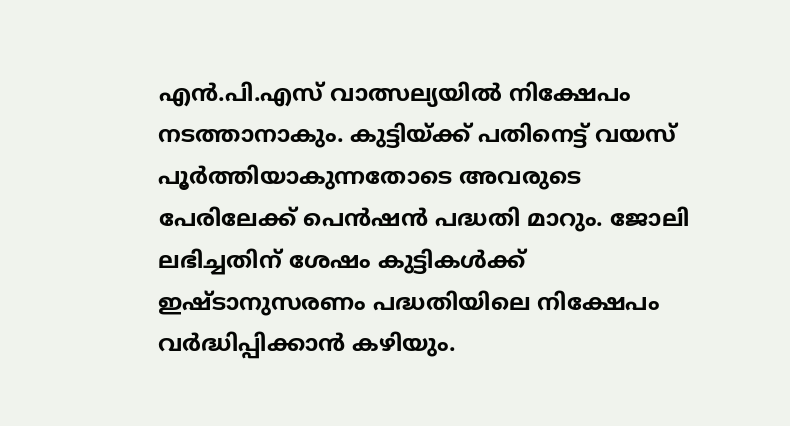എന്‍.പി.എസ് വാത്സല്യയില്‍ നിക്ഷേപം നടത്താനാകും. കുട്ടിയ്ക്ക് പതിനെട്ട് വയസ് പൂര്‍ത്തിയാകുന്നതോടെ അവരുടെ പേരിലേക്ക് പെന്‍ഷന്‍ പദ്ധതി മാറും. ജോലി ലഭിച്ചതിന് ശേഷം കുട്ടികള്‍ക്ക് ഇഷ്ടാനുസരണം പദ്ധതിയിലെ നിക്ഷേപം വര്‍ദ്ധിപ്പിക്കാന്‍ കഴിയും.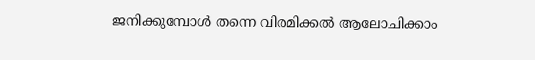ജനിക്കുമ്പോള്‍ തന്നെ വിരമിക്കല്‍ ആലോചിക്കാം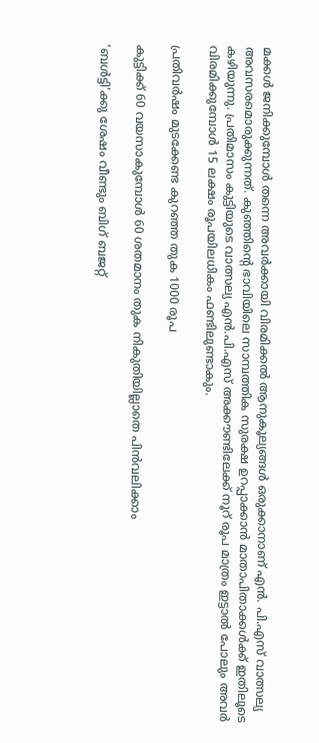മക്കള്‍ ജനിക്കുമ്പോള്‍ തന്നെ അവര്‍ക്കായി വിരമിക്കല്‍ ആനുകൂല്യങ്ങള്‍ ഒരുക്കാനാണ് എന്‍. പി.എസ് വാത്സല്യ അവസരമൊരുക്കുന്നത്. കുഞ്ഞിന്റെ ഭാവിയിലെ സാമ്പത്തിക സുരക്ഷ ഉറപ്പാക്കാന്‍ മാതാപിതാക്കള്‍ക്ക് ഇതിലൂടെ കഴിയുന്നു. പ്രതിമാസം കുട്ടിയുടെ വാത്സല്യ എന്‍.പി.എസ് അക്കൗണ്ടിലേക്ക് നൂറ് രൂപ മാത്രം ഇട്ടാല്‍ പോലും അവര്‍ വിരമിക്കുമ്പോള്‍ 15 ലക്ഷം രൂപയിലധികം ഫണ്ടിലുണ്ടാകും.

പ്രതിവര്‍ഷം മുടക്കേണ്ട കുറഞ്ഞ തുക 1000 രൂപ

കുട്ടിക്ക് 60 വയസാകുമ്പോള്‍ 60 ശതമാനം തുക നികുതിയില്ലാതെ പിന്‍വലിക്കാം

‘ബള്‍ട്ടി’ക്കു ശേഷം വീണ്ടും ബിഗ് ബജറ്റ്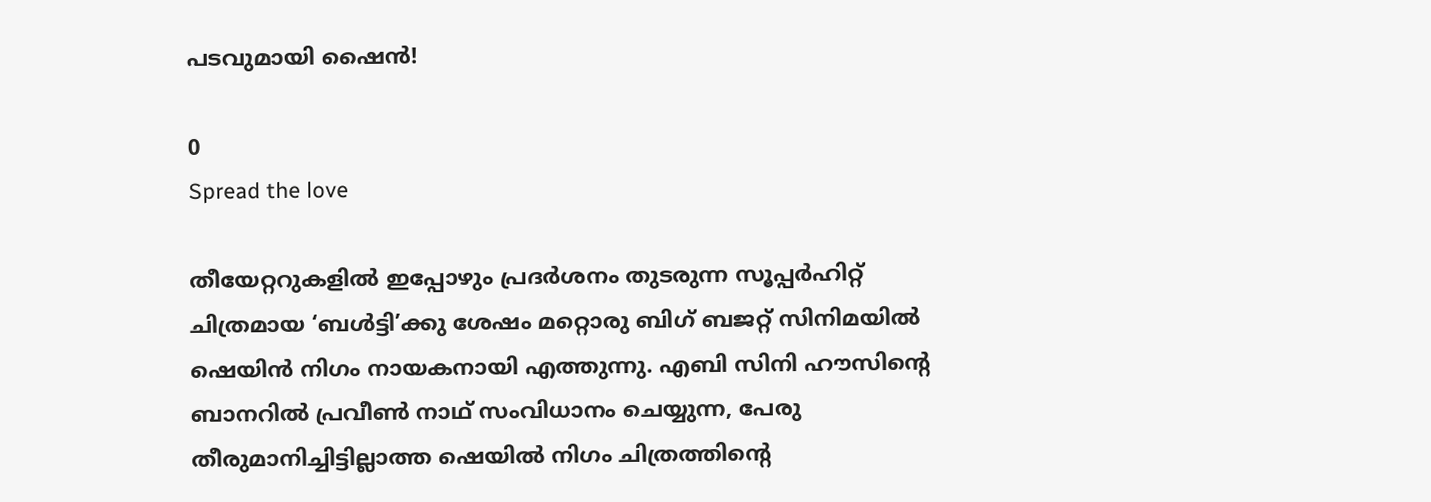പടവുമായി ഷൈൻ!

0
Spread the love

തീയേറ്ററുകളില്‍ ഇപ്പോഴും പ്രദര്‍ശനം തുടരുന്ന സൂപ്പര്‍ഹിറ്റ് ചിത്രമായ ‘ബള്‍ട്ടി’ക്കു ശേഷം മറ്റൊരു ബിഗ് ബജറ്റ് സിനിമയില്‍ ഷെയിന്‍ നിഗം നായകനായി എത്തുന്നു. എബി സിനി ഹൗസിന്റെ ബാനറില്‍ പ്രവീണ്‍ നാഥ് സംവിധാനം ചെയ്യുന്ന, പേരു തീരുമാനിച്ചിട്ടില്ലാത്ത ഷെയില്‍ നിഗം ചിത്രത്തിന്റെ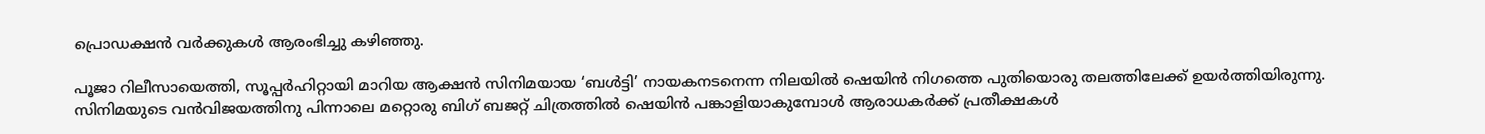പ്രൊഡക്ഷന്‍ വര്‍ക്കുകള്‍ ആരംഭിച്ചു കഴിഞ്ഞു.

പൂജാ റിലീസായെത്തി, സൂപ്പര്‍ഹിറ്റായി മാറിയ ആക്ഷന്‍ സിനിമയായ ‘ബള്‍ട്ടി’ നായകനടനെന്ന നിലയില്‍ ഷെയിന്‍ നിഗത്തെ പുതിയൊരു തലത്തിലേക്ക് ഉയര്‍ത്തിയിരുന്നു. സിനിമയുടെ വന്‍വിജയത്തിനു പിന്നാലെ മറ്റൊരു ബിഗ് ബജറ്റ് ചിത്രത്തില്‍ ഷെയിന്‍ പങ്കാളിയാകുമ്പോള്‍ ആരാധകര്‍ക്ക് പ്രതീക്ഷകള്‍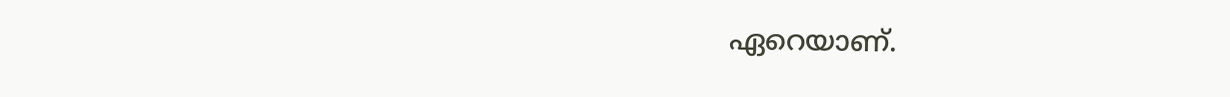ഏറെയാണ്.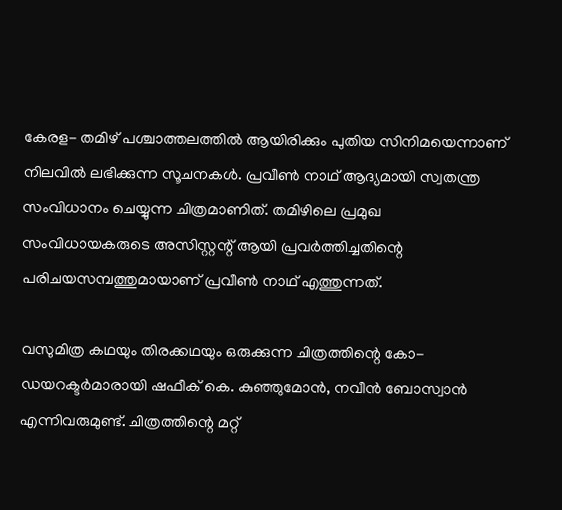കേരള- തമിഴ് പശ്ചാത്തലത്തില്‍ ആയിരിക്കും പുതിയ സിനിമയെന്നാണ് നിലവില്‍ ലഭിക്കുന്ന സൂചനകള്‍. പ്രവീണ്‍ നാഥ് ആദ്യമായി സ്വതന്ത്ര സംവിധാനം ചെയ്യുന്ന ചിത്രമാണിത്. തമിഴിലെ പ്രമുഖ സംവിധായകരുടെ അസിസ്റ്റന്റ് ആയി പ്രവര്‍ത്തിച്ചതിന്റെ പരിചയസമ്പത്തുമായാണ് പ്രവീണ്‍ നാഥ് എത്തുന്നത്.

വസുമിത്ര കഥയും തിരക്കഥയും ഒരുക്കുന്ന ചിത്രത്തിന്റെ കോ- ഡയറക്ടര്‍മാരായി ഷഫീക് കെ. കുഞ്ഞുമോന്‍, നവീന്‍ ബോസ്വാന്‍ എന്നിവരുമുണ്ട്. ചിത്രത്തിന്റെ മറ്റ്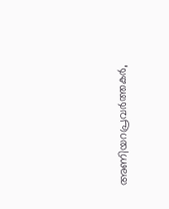അണിയറപ്രവര്‍ത്തകര്‍,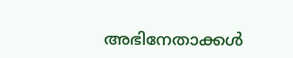അഭിനേതാക്കള്‍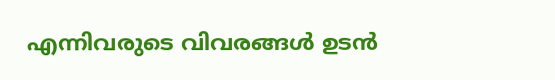എന്നിവരുടെ വിവരങ്ങള്‍ ഉടന്‍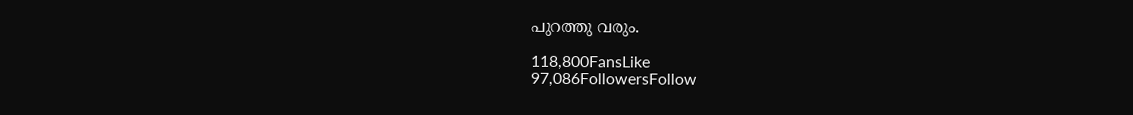പുറത്തു വരും.

118,800FansLike
97,086FollowersFollow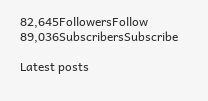82,645FollowersFollow
89,036SubscribersSubscribe

Latest posts